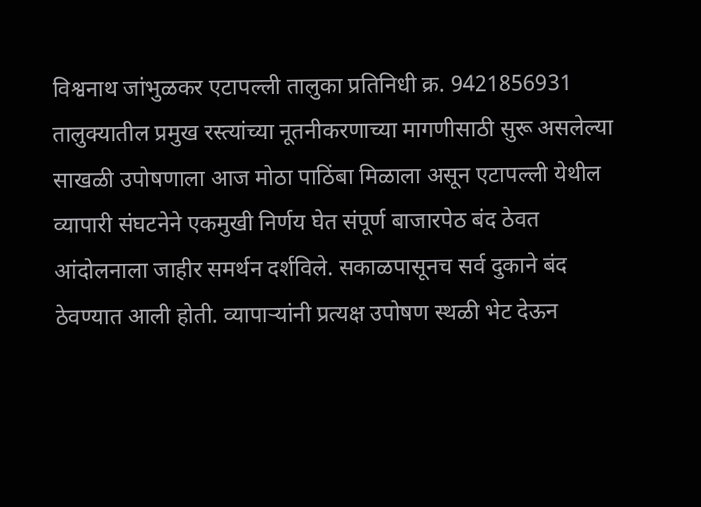विश्वनाथ जांभुळकर एटापल्ली तालुका प्रतिनिधी क्र. 9421856931
तालुक्यातील प्रमुख रस्त्यांच्या नूतनीकरणाच्या मागणीसाठी सुरू असलेल्या साखळी उपोषणाला आज मोठा पाठिंबा मिळाला असून एटापल्ली येथील व्यापारी संघटनेने एकमुखी निर्णय घेत संपूर्ण बाजारपेठ बंद ठेवत आंदोलनाला जाहीर समर्थन दर्शविले. सकाळपासूनच सर्व दुकाने बंद ठेवण्यात आली होती. व्यापाऱ्यांनी प्रत्यक्ष उपोषण स्थळी भेट देऊन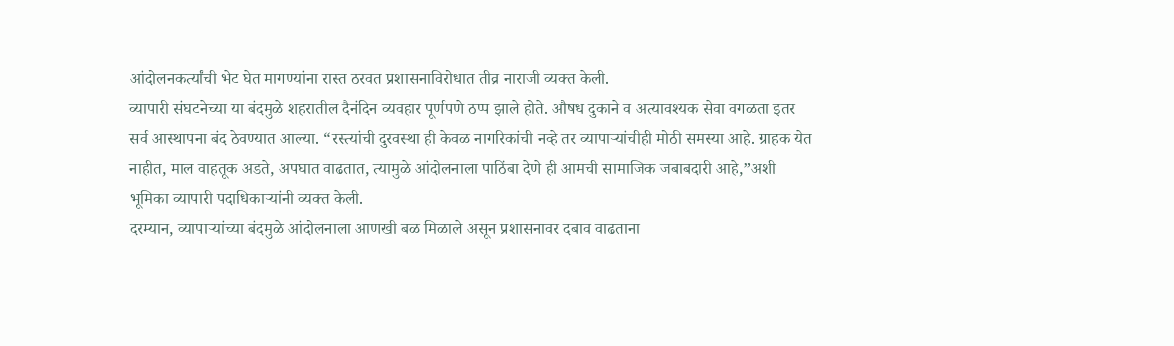आंदोलनकर्त्यांची भेट घेत मागण्यांना रास्त ठरवत प्रशासनाविरोधात तीव्र नाराजी व्यक्त केली.
व्यापारी संघटनेच्या या बंदमुळे शहरातील दैनंदिन व्यवहार पूर्णपणे ठप्प झाले होते. औषध दुकाने व अत्यावश्यक सेवा वगळता इतर सर्व आस्थापना बंद ठेवण्यात आल्या. “रस्त्यांची दुरवस्था ही केवळ नागरिकांची नव्हे तर व्यापाऱ्यांचीही मोठी समस्या आहे. ग्राहक येत नाहीत, माल वाहतूक अडते, अपघात वाढतात, त्यामुळे आंदोलनाला पाठिंबा देणे ही आमची सामाजिक जबाबदारी आहे,”अशी भूमिका व्यापारी पदाधिकाऱ्यांनी व्यक्त केली.
दरम्यान, व्यापाऱ्यांच्या बंदमुळे आंदोलनाला आणखी बळ मिळाले असून प्रशासनावर दबाव वाढताना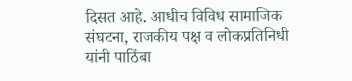दिसत आहे. आधीच विविध सामाजिक संघटना, राजकीय पक्ष व लोकप्रतिनिधी यांनी पाठिंबा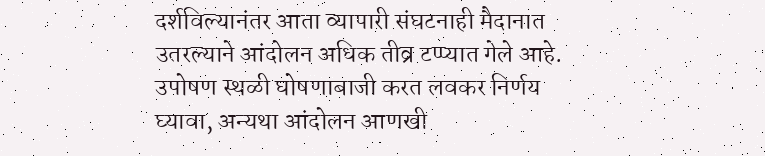दर्शविल्यानंतर आता व्यापारी संघटनाही मैदानात उतरल्याने आंदोलन अधिक तीव्र टप्प्यात गेले आहे. उपोषण स्थळी घोषणाबाजी करत लवकर निर्णय घ्यावा, अन्यथा आंदोलन आणखी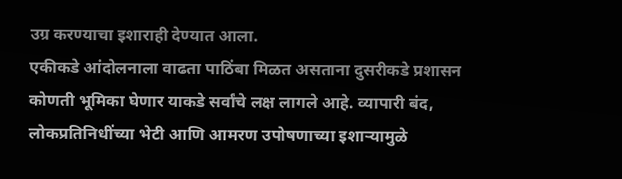उग्र करण्याचा इशाराही देण्यात आला.
एकीकडे आंदोलनाला वाढता पाठिंबा मिळत असताना दुसरीकडे प्रशासन कोणती भूमिका घेणार याकडे सर्वांचे लक्ष लागले आहे. व्यापारी बंद, लोकप्रतिनिधींच्या भेटी आणि आमरण उपोषणाच्या इशाऱ्यामुळे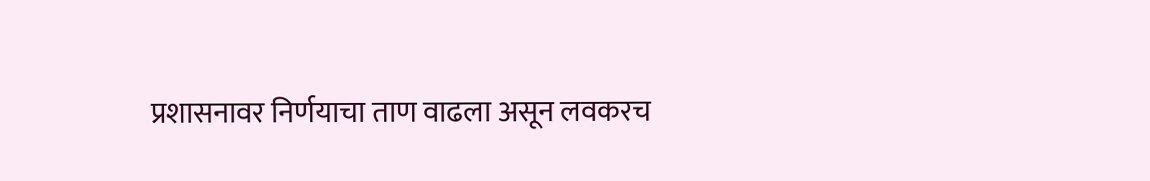प्रशासनावर निर्णयाचा ताण वाढला असून लवकरच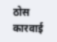ठोस कारवाई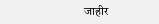जाहीर